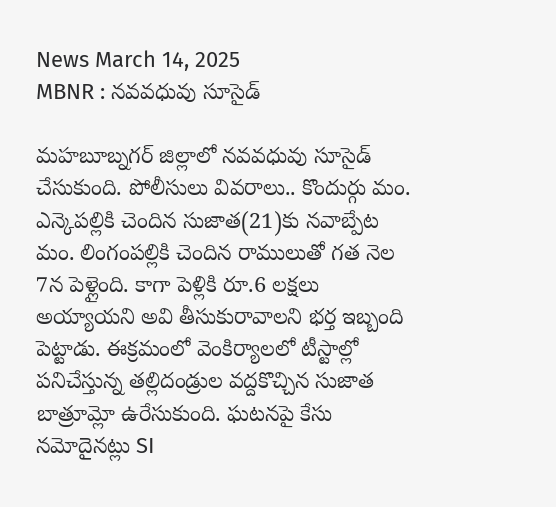News March 14, 2025
MBNR : నవవధువు సూసైడ్

మహబూబ్నగర్ జిల్లాలో నవవధువు సూసైడ్ చేసుకుంది. పోలీసులు వివరాలు.. కొందుర్గు మం. ఎన్కెపల్లికి చెందిన సుజాత(21)కు నవాబ్పేట మం. లింగంపల్లికి చెందిన రాములుతో గత నెల 7న పెళ్లైంది. కాగా పెళ్లికి రూ.6 లక్షలు అయ్యాయని అవి తీసుకురావాలని భర్త ఇబ్బంది పెట్టాడు. ఈక్రమంలో వెంకిర్యాలలో టీస్టాల్లో పనిచేస్తున్న తల్లిదండ్రుల వద్దకొచ్చిన సుజాత బాత్రూమ్లో ఉరేసుకుంది. ఘటనపై కేసు నమోదైనట్లు SI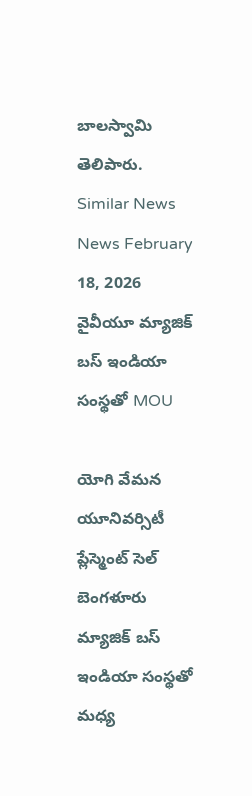బాలస్వామి తెలిపారు.
Similar News
News February 18, 2026
వైవీయూ మ్యాజిక్ బస్ ఇండియా సంస్థతో MOU

యోగి వేమన యూనివర్సిటీ ప్లేస్మెంట్ సెల్ బెంగళూరు మ్యాజిక్ బస్ ఇండియా సంస్థతో మధ్య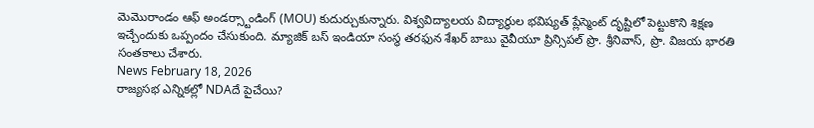మెమొరాండం ఆఫ్ అండర్స్టాండింగ్ (MOU) కుదుర్చుకున్నారు. విశ్వవిద్యాలయ విద్యార్థుల భవిష్యత్ ప్లేస్మెంట్ దృష్టిలో పెట్టుకొని శిక్షణ ఇచ్చేందుకు ఒప్పందం చేసుకుంది. మ్యాజిక్ బస్ ఇండియా సంస్థ తరఫున శేఖర్ బాబు వైవీయూ ప్రిన్సిపల్ ప్రొ. శ్రీనివాస్, ప్రొ. విజయ భారతి సంతకాలు చేశారు.
News February 18, 2026
రాజ్యసభ ఎన్నికల్లో NDAదే పైచేయి?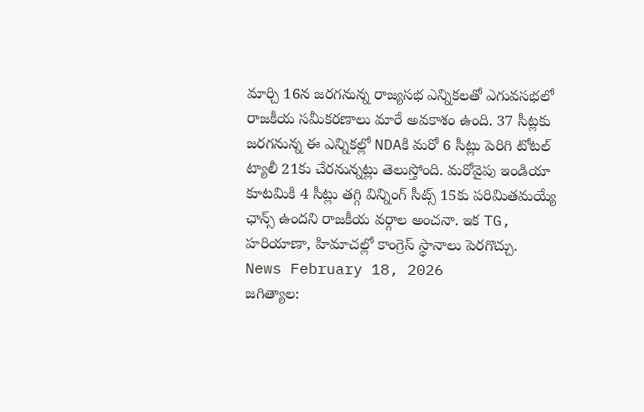మార్చి 16న జరగనున్న రాజ్యసభ ఎన్నికలతో ఎగువసభలో రాజకీయ సమీకరణాలు మారే అవకాశం ఉంది. 37 సీట్లకు జరగనున్న ఈ ఎన్నికల్లో NDAకి మరో 6 సీట్లు పెరిగి టోటల్ ట్యాలీ 21కు చేరనున్నట్లు తెలుస్తోంది. మరోవైపు ఇండియా కూటమికి 4 సీట్లు తగ్గి విన్నింగ్ సీట్స్ 15కు పరిమితమయ్యే ఛాన్స్ ఉందని రాజకీయ వర్గాల అంచనా. ఇక TG, హరియాణా, హిమాచల్లో కాంగ్రెస్ స్థానాలు పెరగొచ్చు.
News February 18, 2026
జగిత్యాల: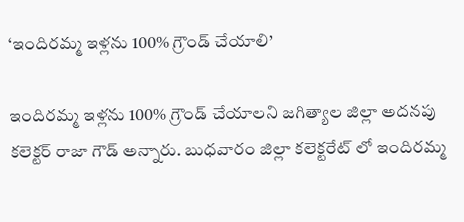‘ఇందిరమ్మ ఇళ్లను 100% గ్రౌండ్ చేయాలి’

ఇందిరమ్మ ఇళ్లను 100% గ్రౌండ్ చేయాలని జగిత్యాల జిల్లా అదనపు కలెక్టర్ రాజా గౌడ్ అన్నారు. బుధవారం జిల్లా కలెక్టరేట్ లో ఇందిరమ్మ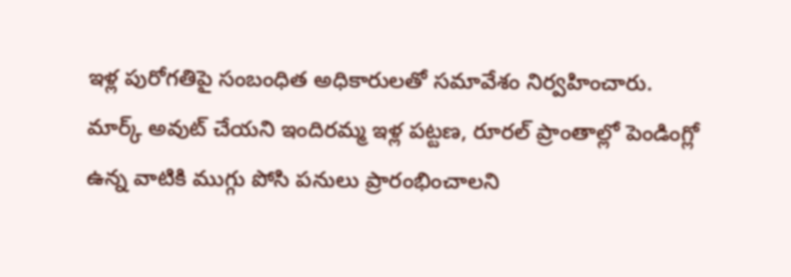ఇళ్ల పురోగతిపై సంబంధిత అధికారులతో సమావేశం నిర్వహించారు. మార్క్ అవుట్ చేయని ఇందిరమ్మ ఇళ్ల పట్టణ, రూరల్ ప్రాంతాల్లో పెండింగ్లో ఉన్న వాటికి ముగ్గు పోసి పనులు ప్రారంభించాలని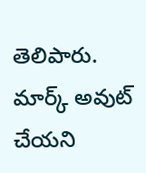తెలిపారు. మార్క్ అవుట్ చేయని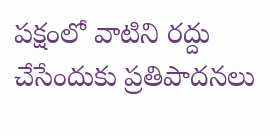పక్షంలో వాటిని రద్దు చేసేందుకు ప్రతిపాదనలు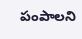పంపాలని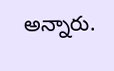అన్నారు.